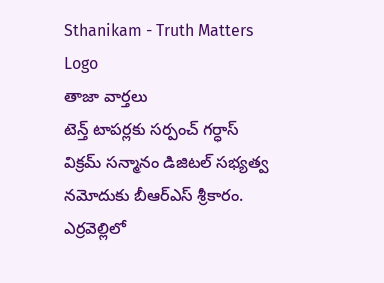Sthanikam - Truth Matters
Logo
తాజా వార్తలు
టెన్త్ టాపర్లకు సర్పంచ్ గర్ధాస్ విక్రమ్ సన్మానం డిజిటల్‌ సభ్యత్వ నమోదుకు బీఆర్‌ఎస్‌ శ్రీకారం. ఎర్రవెల్లిలో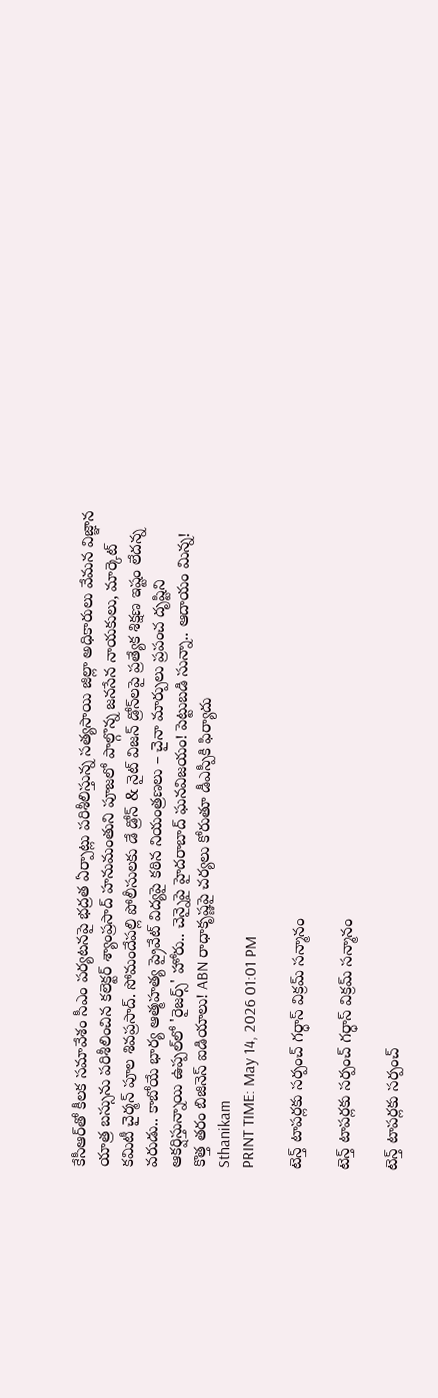కేసీఆర్‌తో కీలక సమావేశం సీఎం పర్యటనపై భద్రత ఏర్పాట్లు పరిశీలిస్తున్న సత్యసాయి జిల్లా అధికారులు వేమన విజ్ఞాన యాత్ర బస్సును పరిశీలించిన కలెక్టర్ శ్యాంప్రసాద్ హనుమంతుని పూజలో పాల్గొన్న జనసేన నాయకులు, మార్కెట్ కమిటీ చైర్మన్ పూల శివప్రసాద్. సోమందేపల్లి పోలీసులకు డే డ్రోన్ & నైట్ విజన్ డ్రోన్‌లపై ప్రత్యేక శిక్షణ ఇష్టం లేదన్న వరుడు.. కాబోయే భార్య ఆత్మహత్య ప్రైవేట్ విద్యపై కఠిన నియంత్రణలు – చైనా మార్పులు ప్రపంచ దృష్టిని ఆకర్షిస్తున్నాయి ఉప్పల్‌లో 'రైజర్స్' హోరు.. చెన్నైపై హైదరాబాద్ ఘనవిజయం! పెట్టుబడి సున్నా.. ఆదాయం మిన్న! కొత్త తరం బిజినెస్ ఐడియాలు! ABN రాధాకృష్ణపై చర్యలు కోరుతూ డీఎస్పీకి ఫిర్యాదు
Sthanikam
PRINT TIME: May 14, 2026 01:01 PM

టెన్త్ టాపర్లకు సర్పంచ్ గర్ధాస్ విక్రమ్ సన్మానం

టెన్త్ టాపర్లకు సర్పంచ్ గర్ధాస్ విక్రమ్ సన్మానం

టెన్త్ టాపర్లకు సర్పంచ్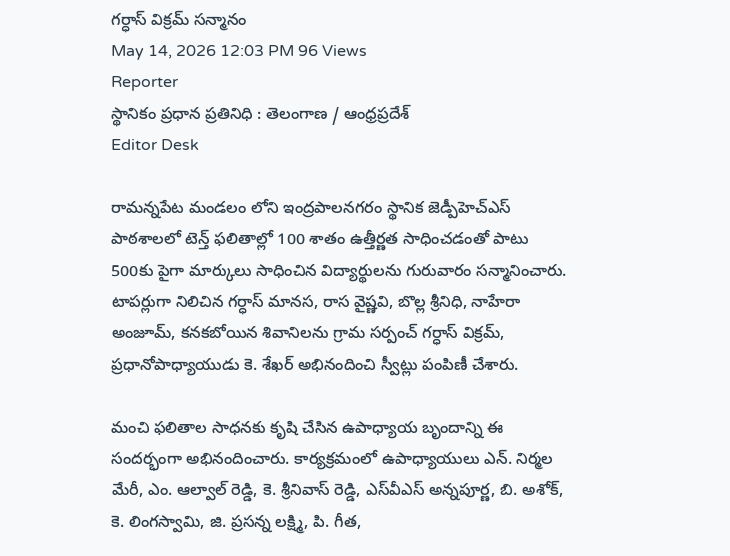గర్ధాస్ విక్రమ్ సన్మానం
May 14, 2026 12:03 PM 96 Views
Reporter
స్థానికం ప్రధాన ప్రతినిధి : తెలంగాణ / ఆంధ్రప్రదేశ్
Editor Desk

రామన్నపేట మండలం లోని ఇంద్రపాలనగరం స్థానిక జెడ్పీహెచ్‌ఎస్ పాఠశాలలో టెన్త్ ఫలితాల్లో 100 శాతం ఉత్తీర్ణత సాధించడంతో పాటు 500కు పైగా మార్కులు సాధించిన విద్యార్థులను గురువారం సన్మానించారు. టాపర్లుగా నిలిచిన గర్ధాస్ మానస, రాస వైష్ణవి, బొల్ల శ్రీనిధి, నాహేరా అంజూమ్, కనకబోయిన శివానిలను గ్రామ సర్పంచ్ గర్ధాస్ విక్రమ్, ప్రధానోపాధ్యాయుడు కె. శేఖర్ అభినందించి స్వీట్లు పంపిణీ చేశారు.

మంచి ఫలితాల సాధనకు కృషి చేసిన ఉపాధ్యాయ బృందాన్ని ఈ సందర్భంగా అభినందించారు. కార్యక్రమంలో ఉపాధ్యాయులు ఎన్. నిర్మల మేరీ, ఎం. ఆల్వాల్ రెడ్డి, కె. శ్రీనివాస్ రెడ్డి, ఎస్‌వీఎస్ అన్నపూర్ణ, బి. అశోక్, కె. లింగస్వామి, జి. ప్రసన్న లక్ష్మి, పి. గీత,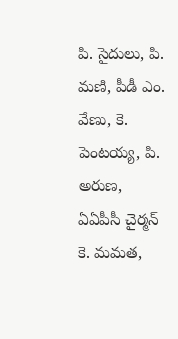పి. సైదులు, పి. మణి, పీడీ ఎం. వేణు, కె. పెంటయ్య, పి. అరుణ, ఏఏపీసీ చైర్మన్ కె. మమత,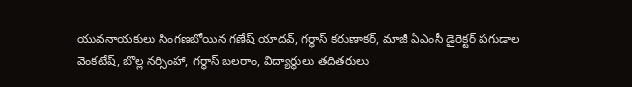యువనాయకులు సింగణబోయిన గణేష్ యాదవ్, గర్ధాస్ కరుణాకర్, మాజీ ఏఎంసీ డైరెక్టర్ పగుడాల వెంకటేష్, బొల్ల నర్సింహా, గర్ధాస్ బలరాం, విద్యార్థులు తదితరులు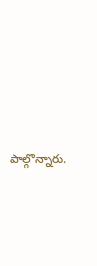పాల్గొన్నారు.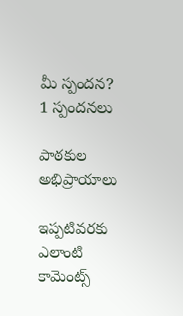మీ స్పందన? 1 స్పందనలు

పాఠకుల అభిప్రాయాలు

ఇప్పటివరకు ఎలాంటి కామెంట్స్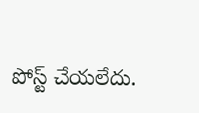పోస్ట్ చేయలేదు.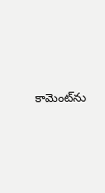కామెంట్‌ను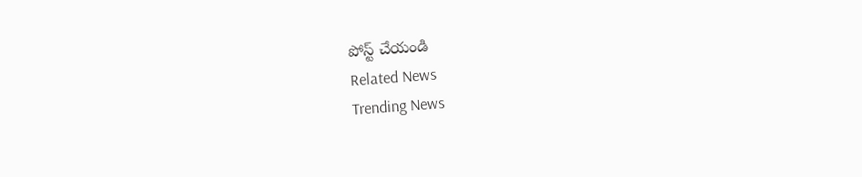పోస్ట్ చేయండి
Related News
Trending News